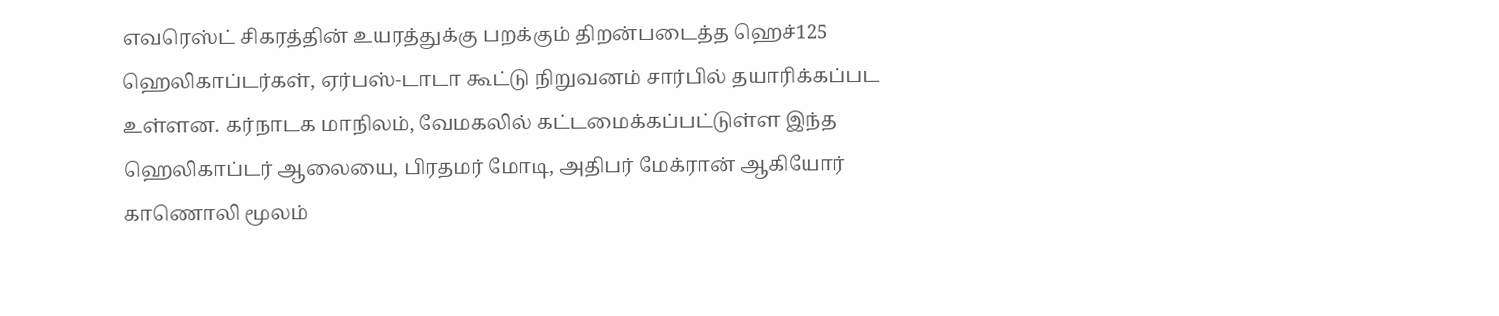எவரெஸ்ட் சிகரத்தின் உயரத்துக்கு பறக்கும் திறன்படைத்த ஹெச்125 ஹெலிகாப்டர்கள், ஏர்பஸ்-டாடா கூட்டு நிறுவனம் சார்பில் தயாரிக்கப்பட உள்ளன. கர்நாடக மாநிலம், வேமகலில் கட்டமைக்கப்பட்டுள்ள இந்த ஹெலிகாப்டர் ஆலையை, பிரதமர் மோடி, அதிபர் மேக்ரான் ஆகியோர் காணொலி மூலம்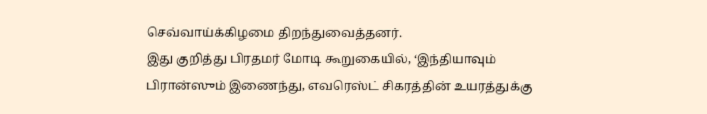செவ்வாய்க்கிழமை திறந்துவைத்தனர்.
இது குறித்து பிரதமர் மோடி கூறுகையில், ‘இந்தியாவும் பிரான்ஸும் இணைந்து, எவரெஸ்ட் சிகரத்தின் உயரத்துக்கு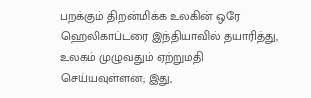பறக்கும் திறன்மிக்க உலகின் ஒரே ஹெலிகாப்டரை இந்தியாவில் தயாரித்து, உலகம் முழுவதும் ஏற்றுமதி செய்யவுள்ளன; இது,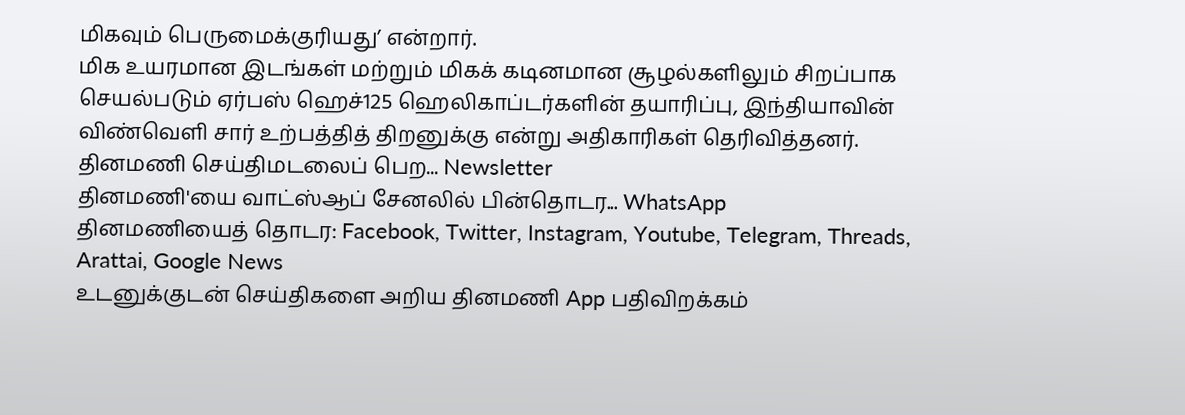மிகவும் பெருமைக்குரியது’ என்றார்.
மிக உயரமான இடங்கள் மற்றும் மிகக் கடினமான சூழல்களிலும் சிறப்பாக செயல்படும் ஏர்பஸ் ஹெச்125 ஹெலிகாப்டர்களின் தயாரிப்பு, இந்தியாவின் விண்வெளி சார் உற்பத்தித் திறனுக்கு என்று அதிகாரிகள் தெரிவித்தனர்.
தினமணி செய்திமடலைப் பெற... Newsletter
தினமணி'யை வாட்ஸ்ஆப் சேனலில் பின்தொடர... WhatsApp
தினமணியைத் தொடர: Facebook, Twitter, Instagram, Youtube, Telegram, Threads, Arattai, Google News
உடனுக்குடன் செய்திகளை அறிய தினமணி App பதிவிறக்கம்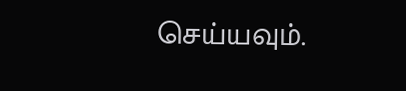செய்யவும்.